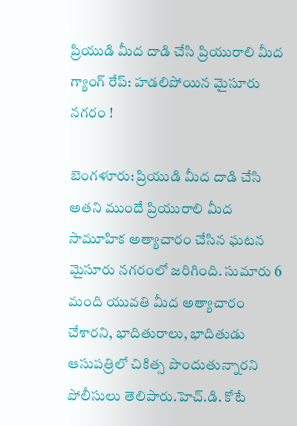ప్రియుడి మీద దాడి చేసి ప్రియురాలి మీద గ్యాంగ్ రేప్: హడలిపోయిన మైసూరు నగరం !

బెంగళూరు: ప్రియుడి మీద దాడి చేసి అతని ముందే ప్రియురాలి మీద సామూహిక అత్యాచారం చేసిన ఘటన మైసూరు నగరంలో జరిగింది. సుమారు 6 మంది యువతి మీద అత్యాచారం చేశారని, భాదితురాలు, భాదితుడు ఆసుపత్రిలో చికిత్స పొందుతున్నారని పోలీసులు తెలిపారు.హెచ్.డి. కోటే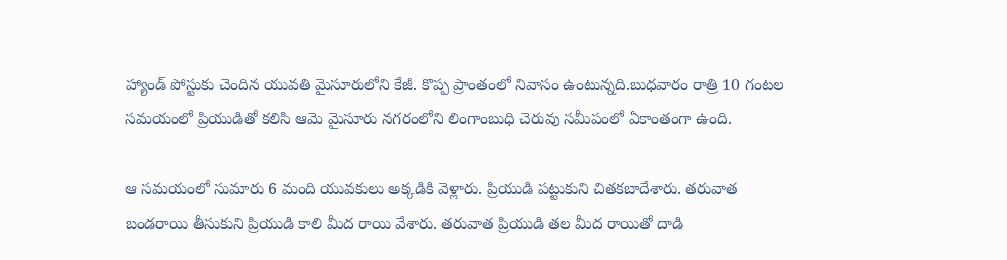హ్యాండ్ పోస్టుకు చెందిన యువతి మైసూరులోని కేజీ. కొప్ప ప్రాంతంలో నివాసం ఉంటున్నది.బుధవారం రాత్రి 10 గంటల సమయంలో ప్రియుడితో కలిసి ఆమె మైసూరు నగరంలోని లింగాంబుధి చెరువు సమీపంలో ఏకాంతంగా ఉంది.

ఆ సమయంలో సుమారు 6 మంది యువకులు అక్కడికి వెళ్లారు. ప్రియుడి పట్టుకుని చితకబాదేశారు. తరువాత బండరాయి తీసుకుని ప్రియుడి కాలి మీద రాయి వేశారు. తరువాత ప్రియుడి తల మీద రాయితో దాడి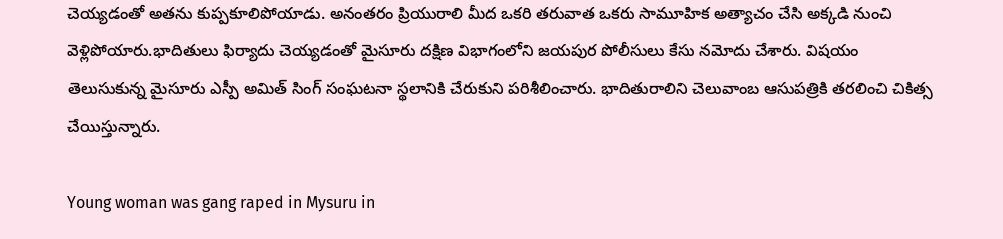చెయ్యడంతో అతను కుప్పకూలిపోయాడు. అనంతరం ప్రియురాలి మీద ఒకరి తరువాత ఒకరు సామూహిక అత్యాచం చేసి అక్కడి నుంచి వెళ్లిపోయారు.భాదితులు ఫిర్యాదు చెయ్యడంతో మైసూరు దక్షిణ విభాగంలోని జయపుర పోలీసులు కేసు నమోదు చేశారు. విషయం తెలుసుకున్న మైసూరు ఎస్పీ అమిత్ సింగ్ సంఘటనా స్థలానికి చేరుకుని పరిశీలించారు. భాదితురాలిని చెలువాంబ ఆసుపత్రికి తరలించి చికిత్స చేయిస్తున్నారు.

Young woman was gang raped in Mysuru in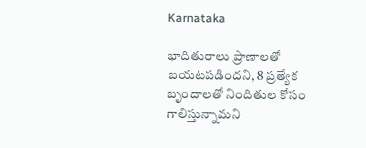Karnataka

భాదితురాలు ప్రాణాలతో బయటపడిందని, 8 ప్రత్యేక బృందాలతో నిందితుల కోసం గాలిస్తున్నామని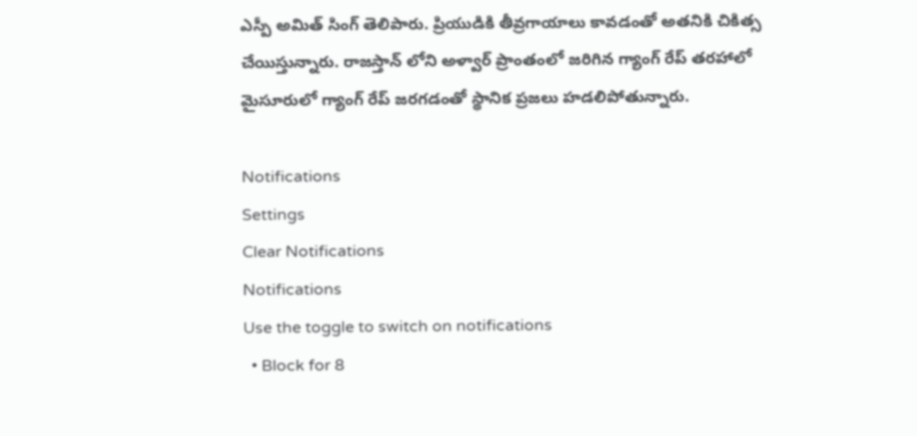ఎస్పీ అమిత్ సింగ్ తెలిపారు. ప్రియుడికి తీవ్రగాయాలు కావడంతో అతనికి చికిత్స చేయిస్తున్నారు. రాజస్తాన్ లోని అళ్వార్ ప్రాంతంలో జరిగిన గ్యాంగ్ రేప్ తరహాలో మైసూరులో గ్యాంగ్ రేప్ జరగడంతో స్థానిక ప్రజలు హడలిపోతున్నారు.

Notifications
Settings
Clear Notifications
Notifications
Use the toggle to switch on notifications
  • Block for 8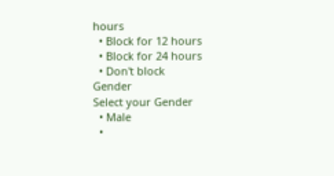hours
  • Block for 12 hours
  • Block for 24 hours
  • Don't block
Gender
Select your Gender
  • Male
  •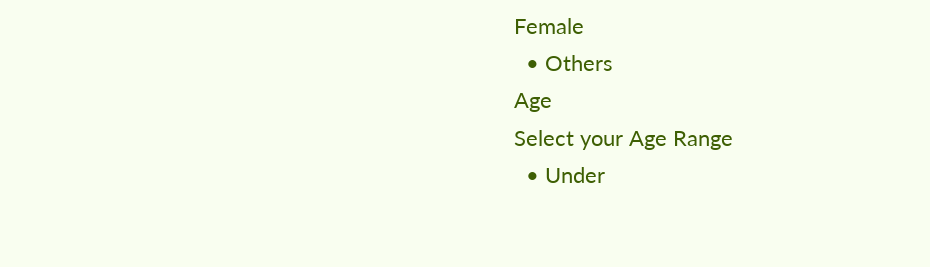Female
  • Others
Age
Select your Age Range
  • Under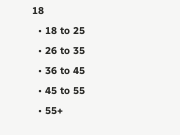18
  • 18 to 25
  • 26 to 35
  • 36 to 45
  • 45 to 55
  • 55+